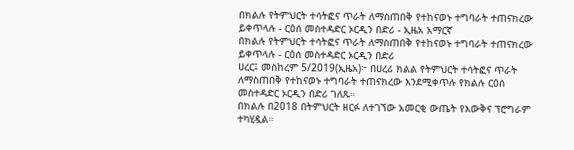በክልሉ የትምህርት ተሳትፎና ጥራት ለማስጠበቅ የተከናወኑ ተግባራት ተጠናክረው ይቀጥላሉ - ርዕሰ መስተዳድር ኦርዲን በድሪ - ኢዜአ አማርኛ
በክልሉ የትምህርት ተሳትፎና ጥራት ለማስጠበቅ የተከናወኑ ተግባራት ተጠናክረው ይቀጥላሉ - ርዕሰ መስተዳድር ኦርዲን በድሪ
ሀረር፤ መስከረም 5/2019(ኢዜአ)፦ በሀረሪ ክልል የትምህርት ተሳትፎና ጥራት ለማስጠበቅ የተከናወኑ ተግባራት ተጠናክረው እንደሚቀጥሉ የክልሉ ርዕሰ መስተዳድር ኦርዲን በድሪ ገለጹ።
በክልሉ በ2018 በትምህርት ዘርፉ ለተገኘው አመርቂ ውጤት የእውቅና ፕሮግራም ተካሂዷል።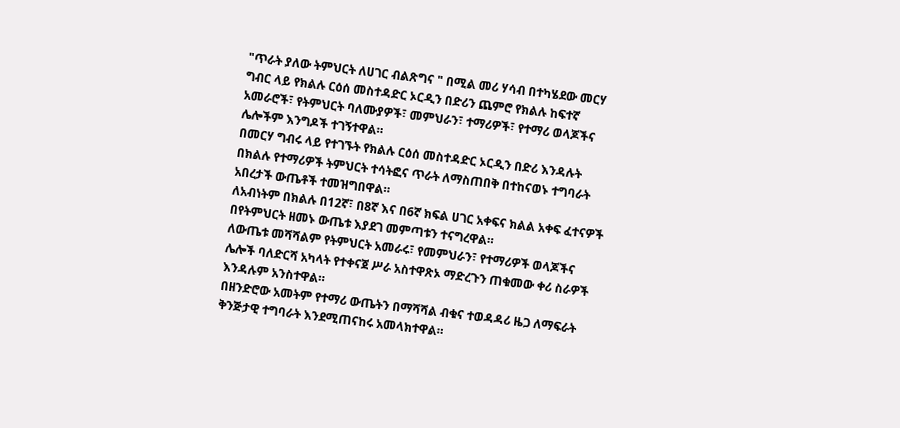"ጥራት ያለው ትምህርት ለሀገር ብልጽግና " በሚል መሪ ሃሳብ በተካሄደው መርሃ ግብር ላይ የክልሉ ርዕሰ መስተዳድር ኦርዲን በድሪን ጨምሮ የክልሉ ከፍተኛ አመራሮች፣ የትምህርት ባለሙያዎች፣ መምህራን፣ ተማሪዎች፣ የተማሪ ወላጆችና ሌሎችም እንግዶች ተገኝተዋል።
በመርሃ ግብሩ ላይ የተገኙት የክልሉ ርዕሰ መስተዳድር ኦርዲን በድሪ እንዳሉት በክልሉ የተማሪዎች ትምህርት ተሳትፎና ጥራት ለማስጠበቅ በተከናወኑ ተግባራት አበረታች ውጤቶች ተመዝግበዋል።
ለአብነትም በክልሉ በ12ኛ፣ በ8ኛ እና በ6ኛ ክፍል ሀገር አቀፍና ክልል አቀፍ ፈተናዎች በየትምህርት ዘመኑ ውጤቱ እያደገ መምጣቱን ተናግረዋል።
ለውጤቱ መሻሻልም የትምህርት አመራሩ፣ የመምህራን፣ የተማሪዎች ወላጆችና ሌሎች ባለድርሻ አካላት የተቀናጀ ሥራ አስተዋጽኦ ማድረጉን ጠቁመው ቀሪ ስራዎች እንዳሉም አንስተዋል።
በዘንድሮው አመትም የተማሪ ውጤትን በማሻሻል ብቁና ተወዳዳሪ ዜጋ ለማፍራት ቅንጅታዊ ተግባራት እንደሚጠናከሩ አመላክተዋል።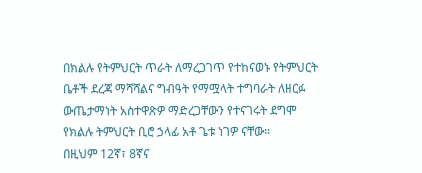በክልሉ የትምህርት ጥራት ለማረጋገጥ የተከናወኑ የትምህርት ቤቶች ደረጃ ማሻሻልና ግብዓት የማሟላት ተግባራት ለዘርፉ ውጤታማነት አስተዋጽዎ ማድረጋቸውን የተናገሩት ደግሞ የክልሉ ትምህርት ቢሮ ኃላፊ አቶ ጌቱ ነገዎ ናቸው።
በዚህም 12ኛ፣ 8ኛና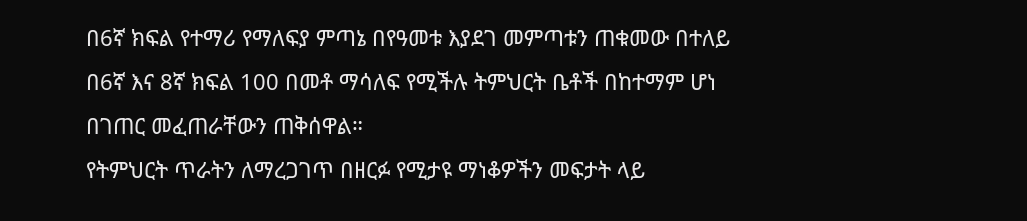በ6ኛ ክፍል የተማሪ የማለፍያ ምጣኔ በየዓመቱ እያደገ መምጣቱን ጠቁመው በተለይ በ6ኛ እና 8ኛ ክፍል 100 በመቶ ማሳለፍ የሚችሉ ትምህርት ቤቶች በከተማም ሆነ በገጠር መፈጠራቸውን ጠቅሰዋል።
የትምህርት ጥራትን ለማረጋገጥ በዘርፉ የሚታዩ ማነቆዎችን መፍታት ላይ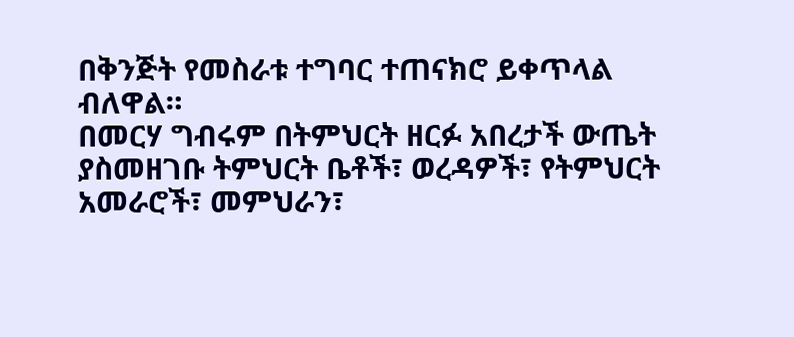በቅንጅት የመስራቱ ተግባር ተጠናክሮ ይቀጥላል ብለዋል።
በመርሃ ግብሩም በትምህርት ዘርፉ አበረታች ውጤት ያስመዘገቡ ትምህርት ቤቶች፣ ወረዳዎች፣ የትምህርት አመራሮች፣ መምህራን፣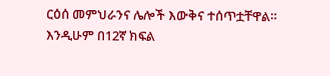ርዕሰ መምህራንና ሌሎች እውቅና ተሰጥቷቸዋል።
እንዲሁም በ12ኛ ክፍል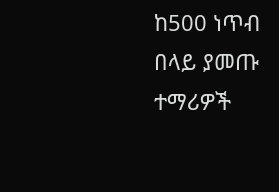ከ500 ነጥብ በላይ ያመጡ ተማሪዎች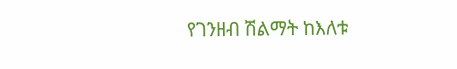የገንዘብ ሽልማት ከእለቱ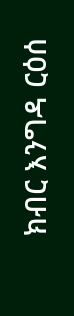ክብር እንግዳ ርዕሰ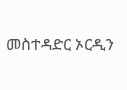መስተዳድር ኦርዲን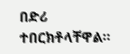በድሪ ተበርክቶላቸዋል።